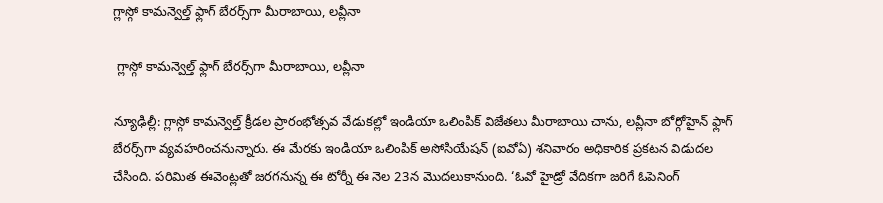గ్లాస్గో కామన్వెల్త్‌ ఫ్లాగ్‌‌‌‌‌‌‌‌‌‌‌‌‌‌‌‌ బేరర్స్‌‌‌‌‌‌‌‌‌‌‌‌‌‌‌‌గా మీరాబాయి, లవ్లీనా

 గ్లాస్గో కామన్వెల్త్‌ ఫ్లాగ్‌‌‌‌‌‌‌‌‌‌‌‌‌‌‌‌ బేరర్స్‌‌‌‌‌‌‌‌‌‌‌‌‌‌‌‌గా మీరాబాయి, లవ్లీనా

న్యూఢిల్లీ: గ్లాస్గో కామన్వెల్త్‌‌‌‌‌‌‌‌‌‌‌‌‌‌‌‌ క్రీడల ప్రారంభోత్సవ వేడుకల్లో ఇండియా ఒలింపిక్‌‌‌‌‌‌‌‌‌‌‌‌‌‌‌‌ విజేతలు మీరాబాయి చాను, లవ్లీనా బోర్గోహైన్‌‌‌‌‌‌‌‌‌‌‌‌‌‌‌‌ ఫ్లాగ్‌‌‌‌‌‌‌‌‌‌‌‌‌‌‌‌ బేరర్స్‌‌‌‌‌‌‌‌‌‌‌‌‌‌‌‌గా వ్యవహరించనున్నారు. ఈ మేరకు ఇండియా ఒలింపిక్‌‌‌‌‌‌‌‌‌‌‌‌‌‌‌‌ అసోసియేషన్‌‌‌‌‌‌‌‌‌‌‌‌‌‌‌‌ (ఐవోఏ) శనివారం అధికారిక ప్రకటన విడుదల చేసింది. పరిమిత ఈవెంట్లతో జరగనున్న ఈ టోర్నీ ఈ నెల 23న మొదలుకానుంది. ‘ఓవో హైడ్రో వేదికగా జరిగే ఓపెనింగ్‌‌‌‌‌‌‌‌‌‌‌‌‌‌‌‌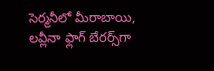సెర్మనీలో మీరాబాయి, లవ్లీనా ఫ్లాగ్‌‌‌‌‌‌‌‌‌‌‌‌‌‌‌‌ బేరర్స్‌‌‌‌‌‌‌‌‌‌‌‌‌‌‌‌గా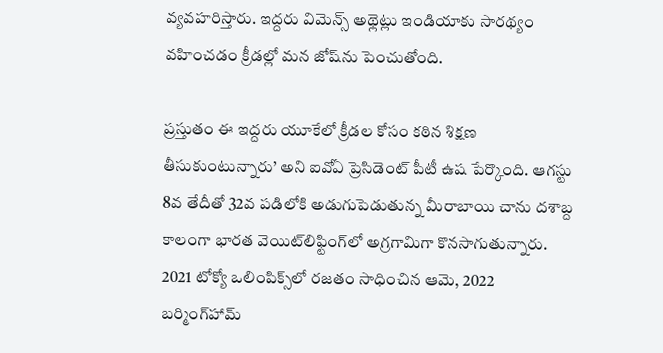వ్యవహరిస్తారు. ఇద్దరు విమెన్స్‌‌‌‌‌‌‌‌‌‌‌‌‌‌‌‌ అథ్లెట్లు ఇండియాకు సారథ్యం వహించడం క్రీడల్లో మన జోష్‌‌‌‌‌‌‌‌‌‌‌‌‌‌‌‌ను పెంచుతోంది.

ప్రస్తుతం ఈ ఇద్దరు యూకేలో క్రీడల కోసం కఠిన శిక్షణ తీసుకుంటున్నారు’ అని ఐవోఏ ప్రెసిడెంట్‌‌‌‌‌‌‌‌‌‌‌‌‌‌‌‌ పీటీ ఉష పేర్కొంది. ఆగస్టు 8వ తేదీతో 32వ పడిలోకి అడుగుపెడుతున్న మీరాబాయి చాను దశాబ్ద కాలంగా భారత వెయిట్‌‌‌‌‌‌‌‌‌‌‌‌‌‌‌‌లిఫ్టింగ్‌‌‌‌‌‌‌‌‌‌‌‌‌‌‌‌లో అగ్రగామిగా కొనసాగుతున్నారు. 2021 టోక్యో ఒలింపిక్స్‌‌‌‌‌‌‌‌‌‌‌‌‌‌‌‌లో రజతం సాధించిన ఆమె, 2022 బర్మింగ్‌‌‌‌‌‌‌‌‌‌‌‌‌‌‌‌హామ్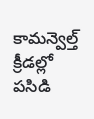కామన్వెల్త్ క్రీడల్లో పసిడి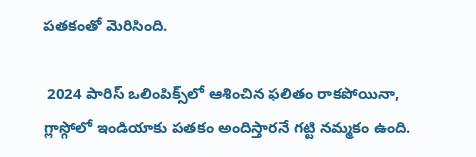పతకంతో మెరిసింది.

 2024 పారిస్ ఒలింపిక్స్‌‌‌‌‌‌‌‌‌‌‌‌‌‌‌‌లో ఆశించిన ఫలితం రాకపోయినా, గ్లాస్గోలో ఇండియాకు పతకం అందిస్తారనే గట్టి నమ్మకం ఉంది.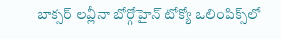బాక్సర్ లవ్లీనా బోర్గోహైన్ టోక్యో ఒలింపిక్స్‌‌‌‌‌‌‌‌‌‌‌‌‌‌‌‌లో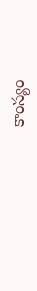కాంస్యం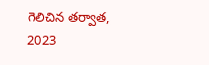గెలిచిన తర్వాత, 2023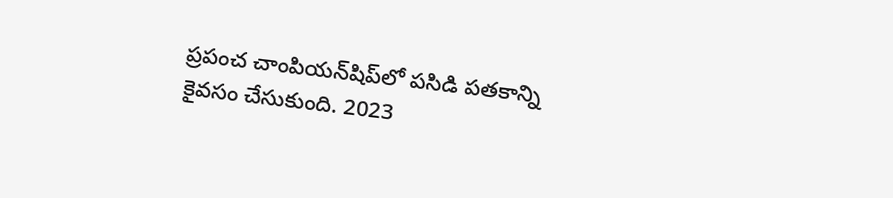ప్రపంచ చాంపియన్‌‌‌‌‌‌‌‌‌‌‌‌‌‌‌‌షిప్‌‌‌‌‌‌‌‌‌‌‌‌‌‌‌‌లో పసిడి పతకాన్ని కైవసం చేసుకుంది. 2023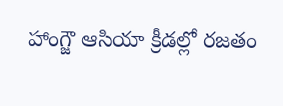హాంగ్జౌ ఆసియా క్రీడల్లో రజతం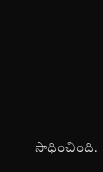సాధించింది.